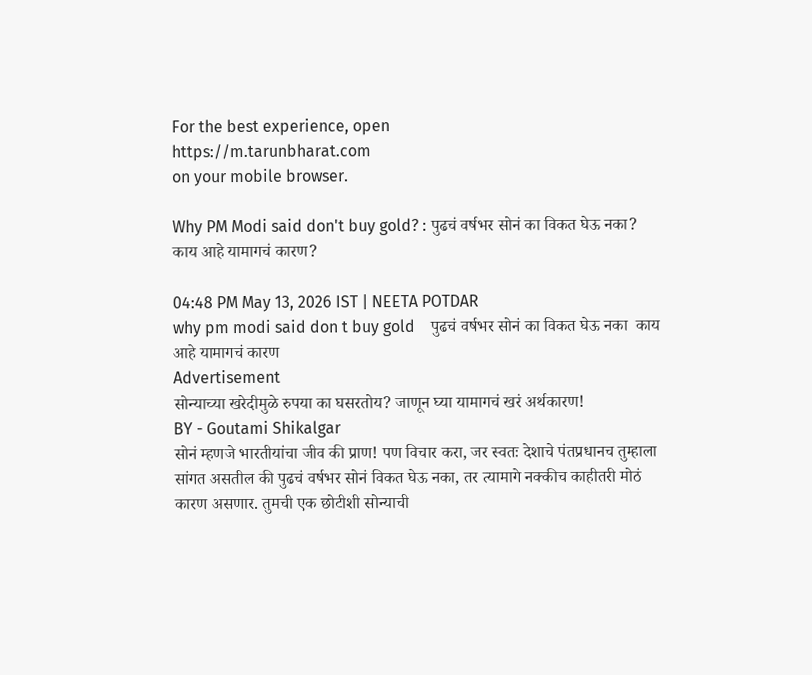For the best experience, open
https://m.tarunbharat.com
on your mobile browser.

Why PM Modi said don't buy gold? : पुढचं वर्षभर सोनं का विकत घेऊ नका? काय आहे यामागचं कारण?

04:48 PM May 13, 2026 IST | NEETA POTDAR
why pm modi said don t buy gold    पुढचं वर्षभर सोनं का विकत घेऊ नका  काय आहे यामागचं कारण
Advertisement
सोन्याच्या खरेदीमुळे रुपया का घसरतोय? जाणून घ्या यामागचं खरं अर्थकारण!
BY - Goutami Shikalgar
सोनं म्हणजे भारतीयांचा जीव की प्राण! पण विचार करा, जर स्वतः देशाचे पंतप्रधानच तुम्हाला सांगत असतील की पुढचं वर्षभर सोनं विकत घेऊ नका, तर त्यामागे नक्कीच काहीतरी मोठं कारण असणार. तुमची एक छोटीशी सोन्याची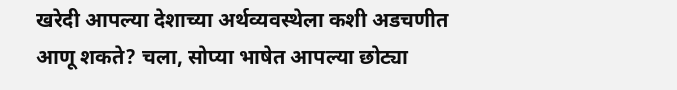खरेदी आपल्या देशाच्या अर्थव्यवस्थेला कशी अडचणीत आणू शकते? चला, सोप्या भाषेत आपल्या छोट्या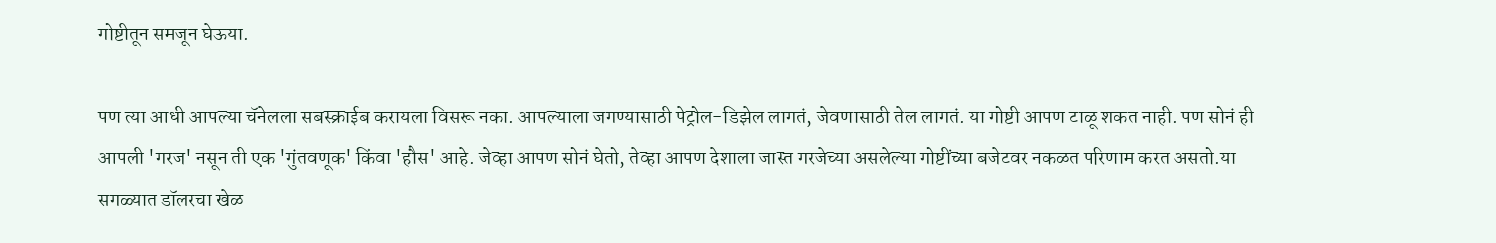गोष्टीतून समजून घेऊया.

पण त्या आधी आपल्या चॅनेलला सबस्क्राईब करायला विसरू नका. आपल्याला जगण्यासाठी पेट्रोल-डिझेल लागतं, जेवणासाठी तेल लागतं. या गोष्टी आपण टाळू शकत नाही. पण सोनं ही आपली 'गरज' नसून ती एक 'गुंतवणूक' किंवा 'हौस' आहे. जेव्हा आपण सोनं घेतो, तेव्हा आपण देशाला जास्त गरजेच्या असलेल्या गोष्टींच्या बजेटवर नकळत परिणाम करत असतो.या सगळ्यात डॉलरचा खेळ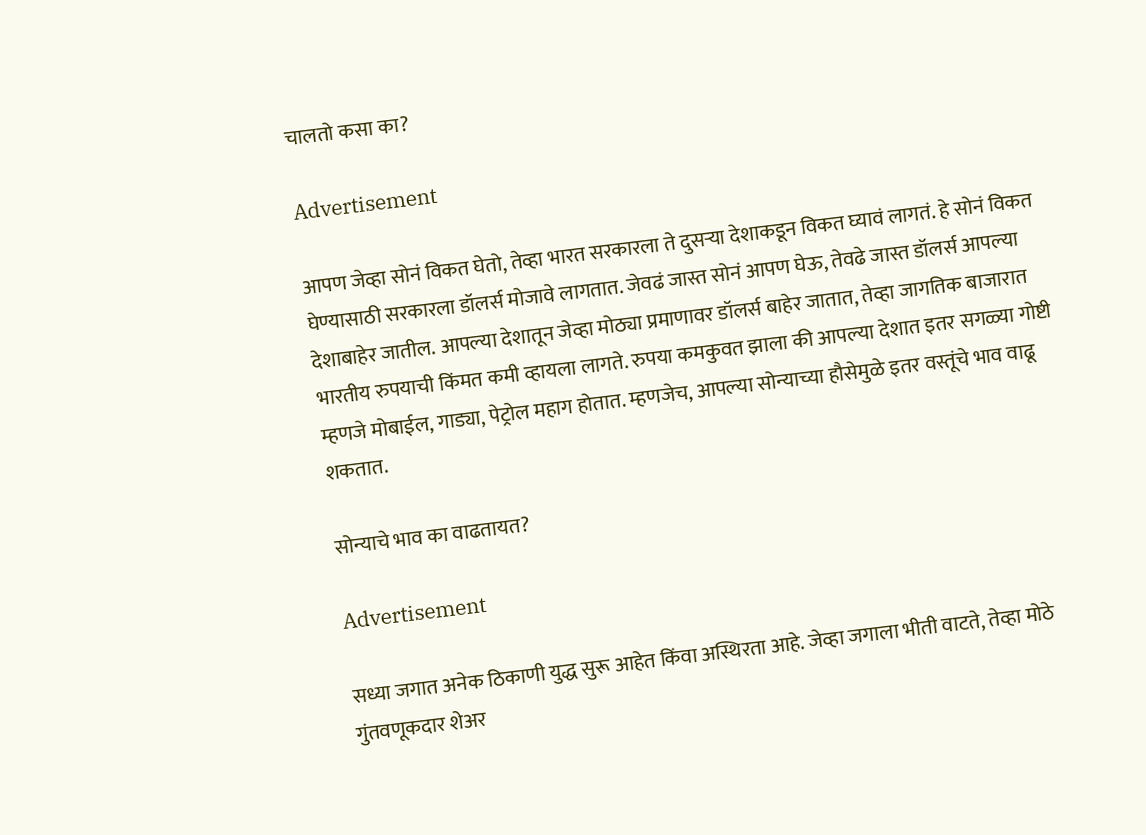चालतो कसा का?

Advertisement

आपण जेव्हा सोनं विकत घेतो, तेव्हा भारत सरकारला ते दुसऱ्या देशाकडून विकत घ्यावं लागतं. हे सोनं विकत घेण्यासाठी सरकारला डॉलर्स मोजावे लागतात. जेवढं जास्त सोनं आपण घेऊ, तेवढे जास्त डॉलर्स आपल्या देशाबाहेर जातील. आपल्या देशातून जेव्हा मोठ्या प्रमाणावर डॉलर्स बाहेर जातात, तेव्हा जागतिक बाजारात भारतीय रुपयाची किंमत कमी व्हायला लागते. रुपया कमकुवत झाला की आपल्या देशात इतर सगळ्या गोष्टी म्हणजे मोबाईल, गाड्या, पेट्रोल महाग होतात. म्हणजेच, आपल्या सोन्याच्या हौसेमुळे इतर वस्तूंचे भाव वाढू शकतात.

सोन्याचे भाव का वाढतायत?

Advertisement

सध्या जगात अनेक ठिकाणी युद्ध सुरू आहेत किंवा अस्थिरता आहे. जेव्हा जगाला भीती वाटते, तेव्हा मोठे गुंतवणूकदार शेअर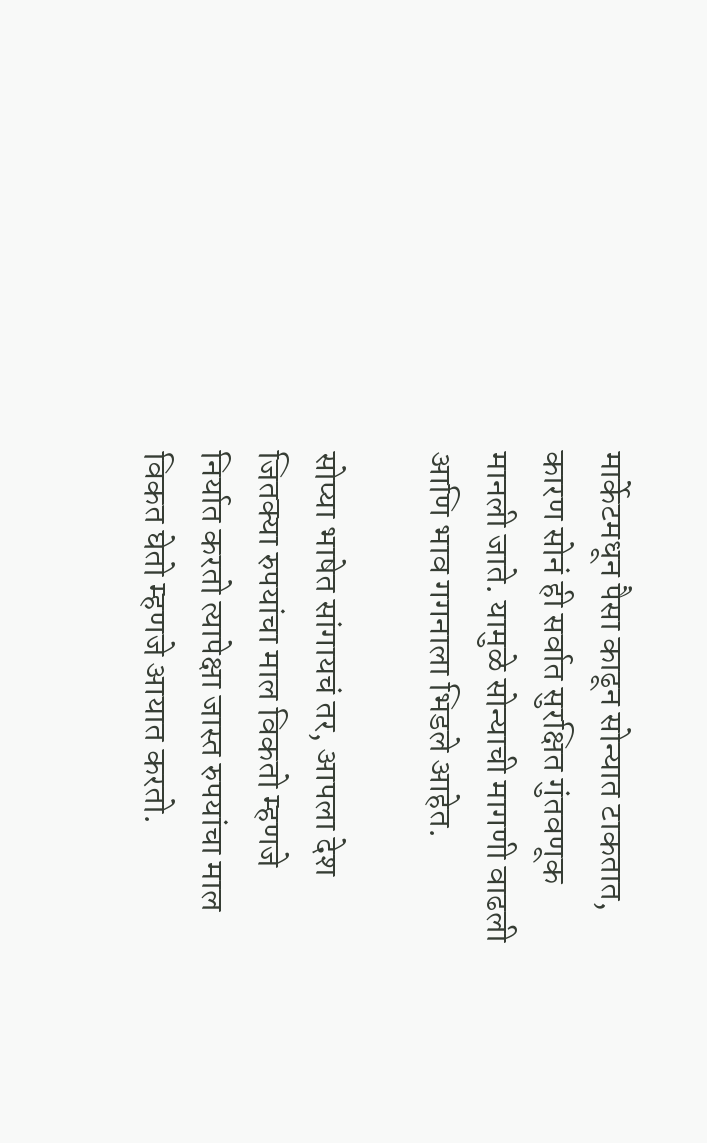मार्केटमधून पैसा काढून सोन्यात टाकतात, कारण सोनं ही सर्वात सुरक्षित गुंतवणूक मानली जाते. यामुळे सोन्याची मागणी वाढली आणि भाव गगनाला भिडले आहेत.

सोप्या भाषेत सांगायचं तर, आपला देश जितक्या रुपयांचा माल विकतो म्हणजे निर्यात करतो त्यापेक्षा जास्त रुपयांचा माल विकत घेतो म्हणजे आयात करतो.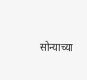सोन्याच्या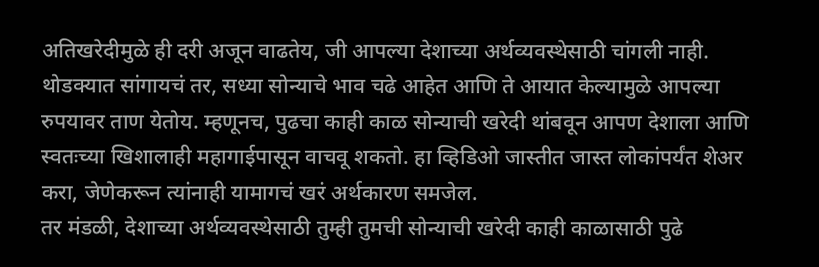अतिखरेदीमुळे ही दरी अजून वाढतेय, जी आपल्या देशाच्या अर्थव्यवस्थेसाठी चांगली नाही.
थोडक्यात सांगायचं तर, सध्या सोन्याचे भाव चढे आहेत आणि ते आयात केल्यामुळे आपल्या रुपयावर ताण येतोय. म्हणूनच, पुढचा काही काळ सोन्याची खरेदी थांबवून आपण देशाला आणि स्वतःच्या खिशालाही महागाईपासून वाचवू शकतो. हा व्हिडिओ जास्तीत जास्त लोकांपर्यंत शेअर करा, जेणेकरून त्यांनाही यामागचं खरं अर्थकारण समजेल.
तर मंडळी, देशाच्या अर्थव्यवस्थेसाठी तुम्ही तुमची सोन्याची खरेदी काही काळासाठी पुढे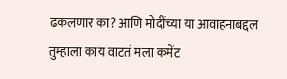ढकलणार का? आणि मोदींच्या या आवाहनाबद्दल तुम्हाला काय वाटतं मला कमेंट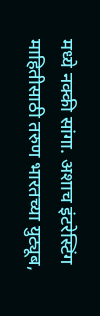मध्ये नक्की सांगा. अशाच इंटरेस्टिंग माहितीसाठी तरुण भारतच्या युट्यूब,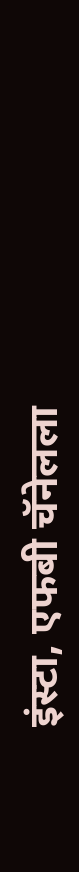इंस्टा, एफबी चॅनेलला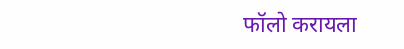फॉलो करायला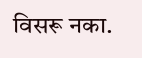विसरू नका.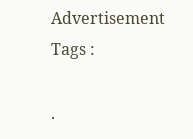Advertisement
Tags :

.